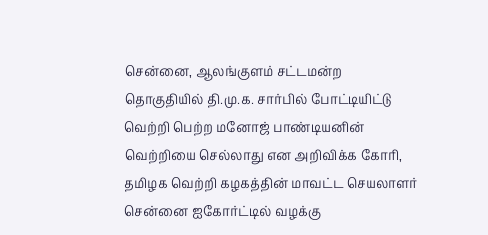சென்னை, ஆலங்குளம் சட்டமன்ற தொகுதியில் தி.மு.க. சார்பில் போட்டியிட்டு வெற்றி பெற்ற மனோஜ் பாண்டியனின் வெற்றியை செல்லாது என அறிவிக்க கோரி, தமிழக வெற்றி கழகத்தின் மாவட்ட செயலாளர் சென்னை ஐகோர்ட்டில் வழக்கு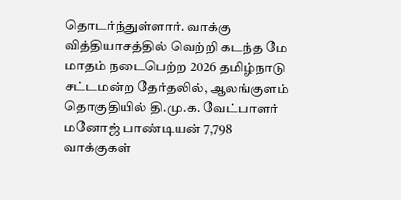தொடர்ந்துள்ளார். வாக்கு வித்தியாசத்தில் வெற்றி கடந்த மே மாதம் நடைபெற்ற 2026 தமிழ்நாடு சட்டமன்ற தேர்தலில், ஆலங்குளம் தொகுதியில் தி.மு.க. வேட்பாளர் மனோஜ் பாண்டியன் 7,798 வாக்குகள்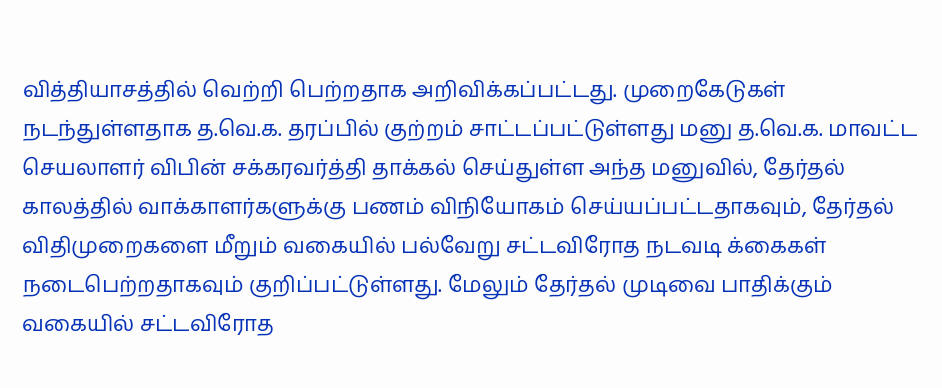வித்தியாசத்தில் வெற்றி பெற்றதாக அறிவிக்கப்பட்டது. முறைகேடுகள் நடந்துள்ளதாக த.வெ.க. தரப்பில் குற்றம் சாட்டப்பட்டுள்ளது மனு த.வெ.க. மாவட்ட செயலாளர் விபின் சக்கரவர்த்தி தாக்கல் செய்துள்ள அந்த மனுவில், தேர்தல் காலத்தில் வாக்காளர்களுக்கு பணம் விநியோகம் செய்யப்பட்டதாகவும், தேர்தல் விதிமுறைகளை மீறும் வகையில் பல்வேறு சட்டவிரோத நடவடி க்கைகள் நடைபெற்றதாகவும் குறிப்பட்டுள்ளது. மேலும் தேர்தல் முடிவை பாதிக்கும் வகையில் சட்டவிரோத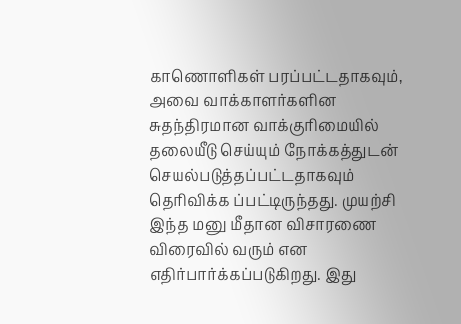காணொளிகள் பரப்பட்டதாகவும், அவை வாக்காளர்களின சுதந்திரமான வாக்குரிமையில் தலையீடு செய்யும் நோக்கத்துடன் செயல்படுத்தப்பட்டதாகவும் தெரிவிக்க ப்பட்டிருந்தது. முயற்சி இந்த மனு மீதான விசாரணை விரைவில் வரும் என எதிர்பார்க்கப்படுகிறது. இது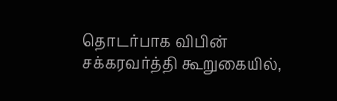தொடர்பாக விபின் சக்கரவர்த்தி கூறுகையில்,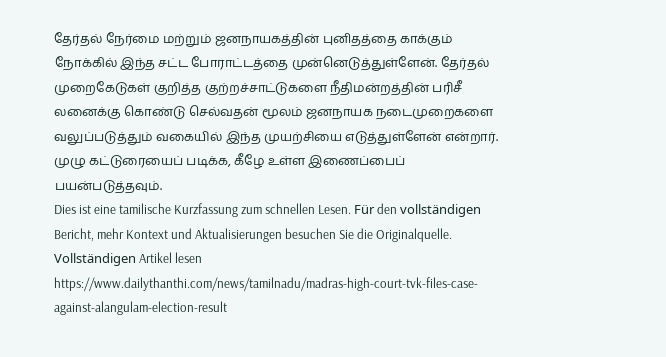தேர்தல் நேர்மை மற்றும் ஜனநாயகத்தின் புனிதத்தை காக்கும் நோக்கில் இந்த சட்ட போராட்டத்தை முன்னெடுத்துள்ளேன். தேர்தல் முறைகேடுகள் குறித்த குற்றச்சாட்டுகளை நீதிமன்றத்தின் பரிசீ லனைக்கு கொண்டு செல்வதன் மூலம் ஜனநாயக நடைமுறைகளை வலுப்படுத்தும் வகையில் இந்த முயற்சியை எடுத்துள்ளேன் என்றார். முழு கட்டுரையைப் படிக்க, கீழே உள்ள இணைப்பைப் பயன்படுத்தவும்.
Dies ist eine tamilische Kurzfassung zum schnellen Lesen. Für den vollständigen Bericht, mehr Kontext und Aktualisierungen besuchen Sie die Originalquelle.
Vollständigen Artikel lesen
https://www.dailythanthi.com/news/tamilnadu/madras-high-court-tvk-files-case-against-alangulam-election-result